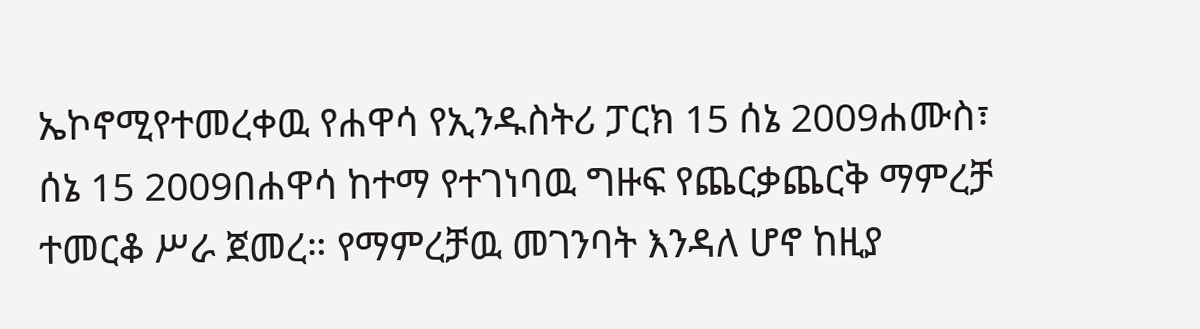ኤኮኖሚየተመረቀዉ የሐዋሳ የኢንዱስትሪ ፓርክ 15 ሰኔ 2009ሐሙስ፣ ሰኔ 15 2009በሐዋሳ ከተማ የተገነባዉ ግዙፍ የጨርቃጨርቅ ማምረቻ ተመርቆ ሥራ ጀመረ። የማምረቻዉ መገንባት እንዳለ ሆኖ ከዚያ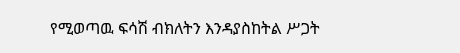የሚወጣዉ ፍሳሽ ብክለትን እንዳያስከትል ሥጋት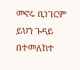መኖሩ ቢነገርም ይህን ጉዳይ በተመለከተ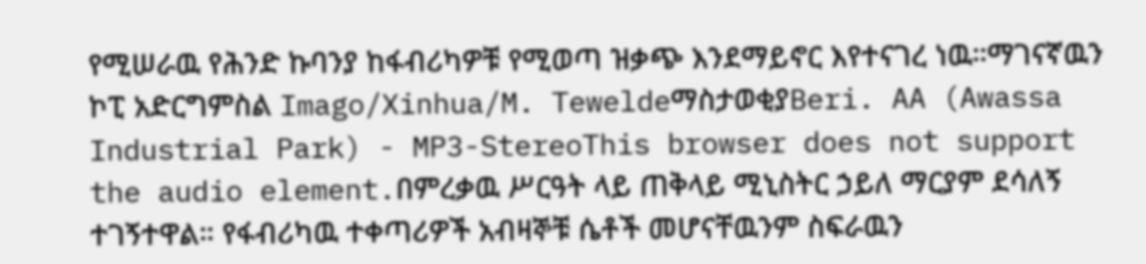የሚሠራዉ የሕንድ ኩባንያ ከፋብሪካዎቹ የሚወጣ ዝቃጭ እንደማይኖር እየተናገረ ነዉ።ማገናኛዉን ኮፒ አድርግምስል Imago/Xinhua/M. TeweldeማስታወቂያBeri. AA (Awassa Industrial Park) - MP3-StereoThis browser does not support the audio element.በምረቃዉ ሥርዓት ላይ ጠቅላይ ሚኒስትር ኃይለ ማርያም ደሳለኝ ተገኝተዋል። የፋብሪካዉ ተቀጣሪዎች አብዛኞቹ ሴቶች መሆናቸዉንም ስፍራዉን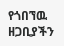የጎበኘዉ ዘጋቢያችን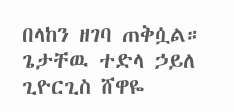በላከን ዘገባ ጠቅሷል። ጌታቸዉ ተድላ ኃይለ ጊዮርጊስ ሸዋዬ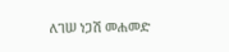ለገሠ ነጋሽ መሐመድ